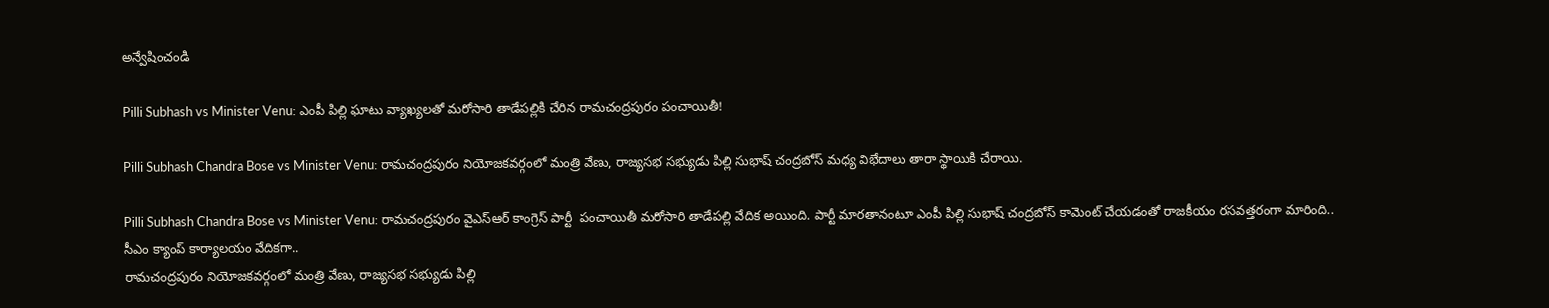అన్వేషించండి

Pilli Subhash vs Minister Venu: ఎంపీ పిల్లి ఘాటు వ్యాఖ్యలతో మరోసారి తాడేపల్లికి చేరిన రామచంద్రపురం పంచాయితీ!

Pilli Subhash Chandra Bose vs Minister Venu: రామచంద్రపురం నియోజకవర్గంలో మంత్రి వేణు, రాజ్యసభ సభ్యుడు పిల్లి సుభాష్ చంద్రబోస్ మధ్య విభేదాలు తారా స్థాయికి చేరాయి.

Pilli Subhash Chandra Bose vs Minister Venu: రామచంద్రపురం వైఎస్ఆర్ కాంగ్రెస్ పార్టీ  పంచాయితీ మరోసారి తాడేపల్లి వేదిక అయింది. పార్టీ మారతానంటూ ఎంపీ పిల్లి సుభాష్ చంద్రబోస్ కామెంట్ చేయడంతో రాజకీయం రసవత్తరంగా మారింది..
సీఎం క్యాంప్ కార్యాలయం వేదికగా..
రామచంద్రపురం నియోజకవర్గంలో మంత్రి వేణు, రాజ్యసభ సభ్యుడు పిల్లి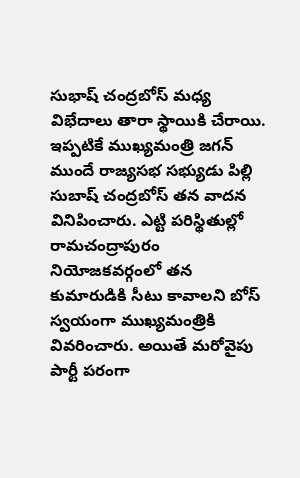సుభాష్ చంద్రబోస్ మధ్య విభేదాలు తారా స్థాయికి చేరాయి. ఇప్పటికే ముఖ్యమంత్రి జగన్ ముందే రాజ్యసభ సభ్యుడు పిల్లి సుబాష్ చంద్రబోస్ తన వాదన వినిపించారు. ఎట్టి పరిస్థితుల్లో రామచంద్రాపురం నియోజకవర్గంలో తన కుమారుడికి సీటు కావాలని బోస్ స్వయంగా ముఖ్యమంత్రికి వివరించారు. అయితే మరోవైపు పార్టీ పరంగా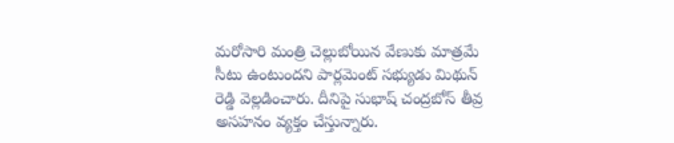మరోసారి మంత్రి చెల్లుబోయిన వేణుకు మాత్రమే సీటు ఉంటుందని పార్లమెంట్ సభ్యుడు మిథున్ రెడ్డి వెల్లడించారు. దీనిపై సుభాష్ చంద్రబోస్ తీవ్ర అసహనం వ్యక్తం చేస్తున్నారు.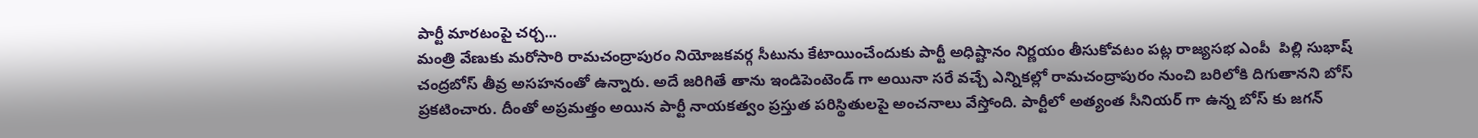పార్టీ మారటంపై చర్చ...
మంత్రి వేణుకు మరోసారి రామచంద్రాపురం నియోజకవర్గ సీటును కేటాయించేందుకు పార్టీ అధిష్టానం నిర్ణయం తీసుకోవటం పట్ల రాజ్యసభ ఎంపీ  పిల్లి సుభాష్ చంద్రబోస్ తీవ్ర అసహనంతో ఉన్నారు. అదే జరిగితే తాను ఇండిపెంటెండ్ గా అయినా సరే వచ్చే ఎన్నికల్లో రామచంద్రాపురం నుంచి బరిలోకి దిగుతానని బోస్ ప్రకటించారు. దీంతో అప్రమత్తం అయిన పార్టీ నాయకత్వం ప్రస్తుత పరిస్థితులపై అంచనాలు వేస్తోంది. పార్టీలో అత్యంత సీనియర్ గా ఉన్న బోస్ కు జగన్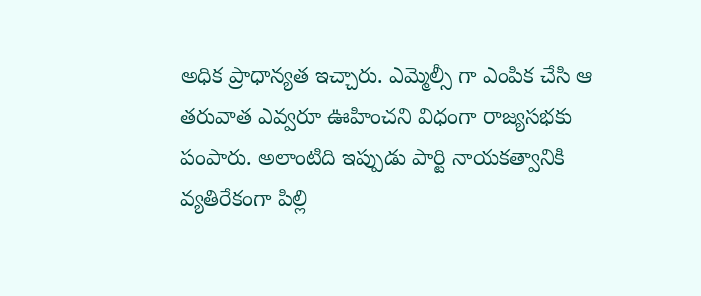అధిక ప్రాధాన్యత ఇచ్చారు. ఎమ్మెల్సీ గా ఎంపిక చేసి ఆ తరువాత ఎవ్వరూ ఊహించని విధంగా రాజ్యసభకు పంపారు. అలాంటిది ఇప్పుడు పార్టి నాయకత్వానికి వ్యతిరేకంగా పిల్లి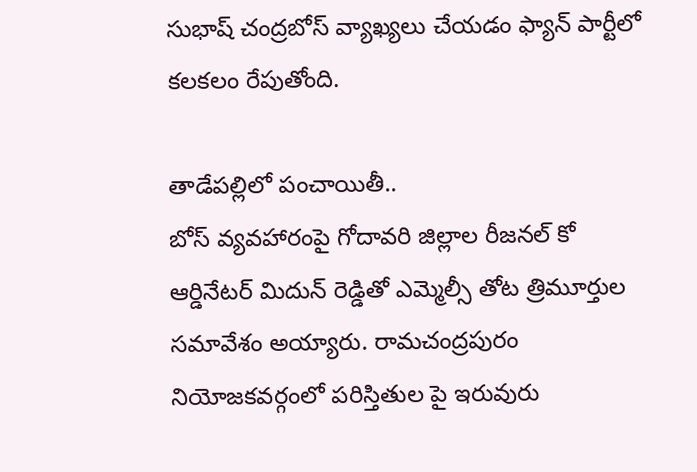సుభాష్ చంద్రబోస్ వ్యాఖ్యలు చేయడం ఫ్యాన్ పార్టీలో కలకలం రేపుతోంది.

తాడేపల్లిలో పంచాయితీ..
బోస్ వ్యవహారంపై గోదావరి జిల్లాల రీజనల్ కో ఆర్డినేటర్ మిదున్ రెడ్డితో ఎమ్మెల్సీ తోట త్రిమూర్తుల సమావేశం అయ్యారు. రామచంద్రపురం నియోజకవర్గంలో పరిస్తితుల పై ఇరువురు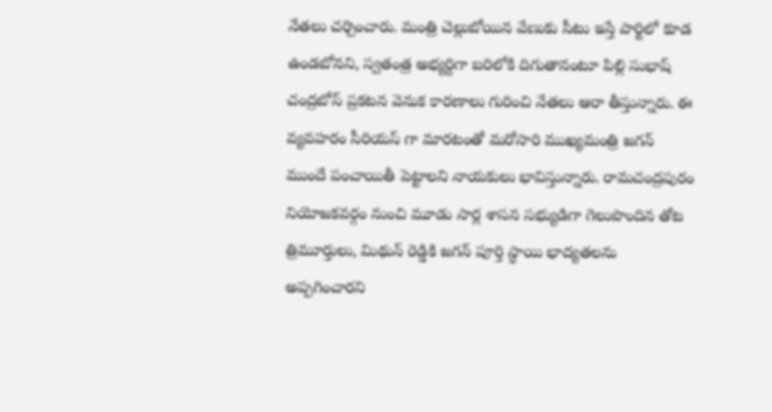నేతలు చర్చించారు. మంత్రి చెల్లుబోయిన వేణుకు సీటు ఇస్తే పార్టిలో కూడ ఉండబోనని, స్వతంత్ర అభ్యర్దిగా బరిలోకి దిగుతానంటూ పిల్లి సుభాష్ చంద్రబోస్ ప్రకటన వెనుక కారణాలు గురించి నేతలు ఆరా తీస్తున్నారు. ఈ వ్యవహరం సీరియస్ గా మారటంతో మరోసారి ముఖ్యమంత్రి జగన్ ముందే పంచాయితీ పెట్టాలని నాయకులు భావిస్తున్నారు. రామచంద్రపురం నియోజకవర్గం నుంచి మూడు సార్ల శాసన సభ్యుడిగా గెలుపొందిన తోట త్రిమూర్తులు, మిథున్ రెడ్డికి జగన్ పూర్తి స్థాయి భాద్యతలను అప్పగించారని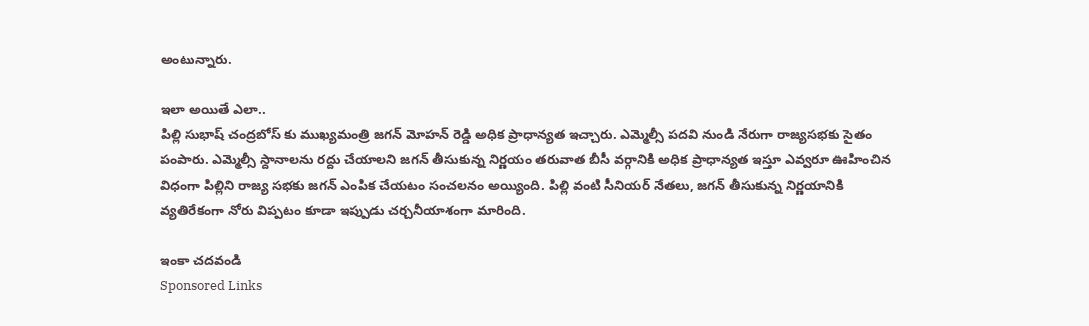అంటున్నారు.

ఇలా అయితే ఎలా..
పిల్లి సుభాష్ చంద్రబోస్ కు ముఖ్యమంత్రి జగన్ మోహన్ రెడ్డి అధిక ప్రాధాన్యత ఇచ్చారు. ఎమ్మెల్సీ పదవి నుండి నేరుగా రాజ్యసభకు సైతం పంపారు. ఎమ్మెల్సీ స్దానాలను రద్దు చేయాలని జగన్ తీసుకున్న నిర్ణయం తరువాత బీసీ వర్గానికి అధిక ప్రాధాన్యత ఇస్తూ ఎవ్వరూ ఊహించిన విధంగా పిల్లిని రాజ్య సభకు జగన్ ఎంపిక చేయటం సంచలనం అయ్యింది. పిల్లి వంటి సీనియర్ నేతలు, జగన్ తీసుకున్న నిర్ణయానికి వ్యతిరేకంగా నోరు విప్పటం కూడా ఇప్పుడు చర్చనీయాశంగా మారింది.

ఇంకా చదవండి
Sponsored Links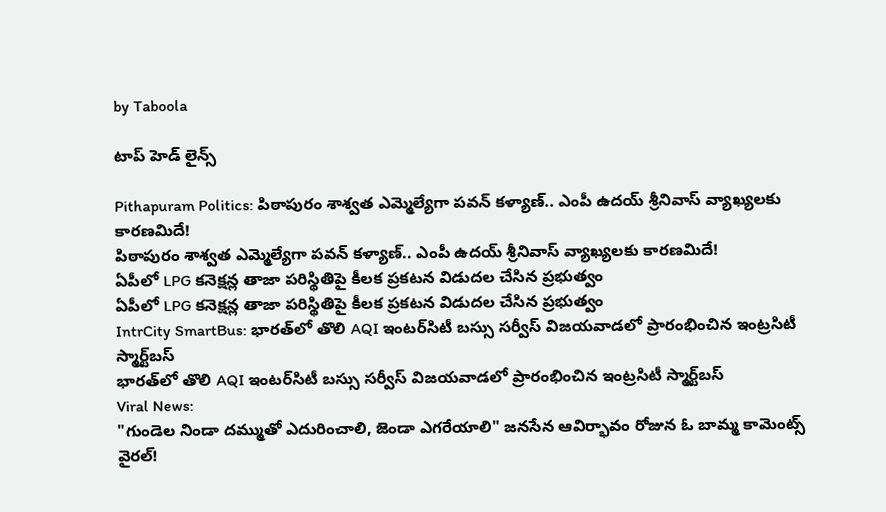by Taboola

టాప్ హెడ్ లైన్స్

Pithapuram Politics: పిఠాపురం శాశ్వ‌త ఎమ్మెల్యేగా ప‌వ‌న్‌ కళ్యాణ్.. ఎంపీ ఉదయ్ శ్రీనివాస్ వ్యాఖ్యలకు కారణమిదే!
పిఠాపురం శాశ్వ‌త ఎమ్మెల్యేగా ప‌వ‌న్‌ కళ్యాణ్.. ఎంపీ ఉదయ్ శ్రీనివాస్ వ్యాఖ్యలకు కారణమిదే!
ఏపీలో LPG కనెక్షన్ల తాజా పరిస్థితిపై కీలక ప్రకటన విడుదల చేసిన ప్రభుత్వం
ఏపీలో LPG కనెక్షన్ల తాజా పరిస్థితిపై కీలక ప్రకటన విడుదల చేసిన ప్రభుత్వం
IntrCity SmartBus: భారత్‌లో తొలి AQI ఇంటర్‌సిటీ బస్సు సర్వీస్ విజయవాడలో ప్రారంభించిన ఇంట్రసిటీ స్మార్ట్‌బస్
భారత్‌లో తొలి AQI ఇంటర్‌సిటీ బస్సు సర్వీస్ విజయవాడలో ప్రారంభించిన ఇంట్రసిటీ స్మార్ట్‌బస్
Viral News:
"గుండెల నిండా దమ్ముతో ఎదురించాలి, జెండా ఎగరేయాలి" జనసేన ఆవిర్భావం రోజున ఓ బామ్మ కామెంట్స్ వైరల్‌!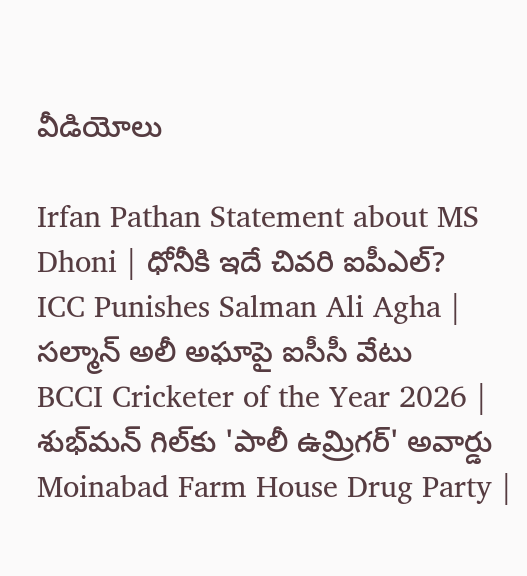వీడియోలు

Irfan Pathan Statement about MS Dhoni | ధోనీకి ఇదే చివరి ఐపీఎల్?
ICC Punishes Salman Ali Agha | సల్మాన్ అలీ అఘాపై ఐసీసీ వేటు
BCCI Cricketer of the Year 2026 | శుభ్‌మన్ గిల్‌కు 'పాలీ ఉమ్రిగర్' అవార్డు
Moinabad Farm House Drug Party |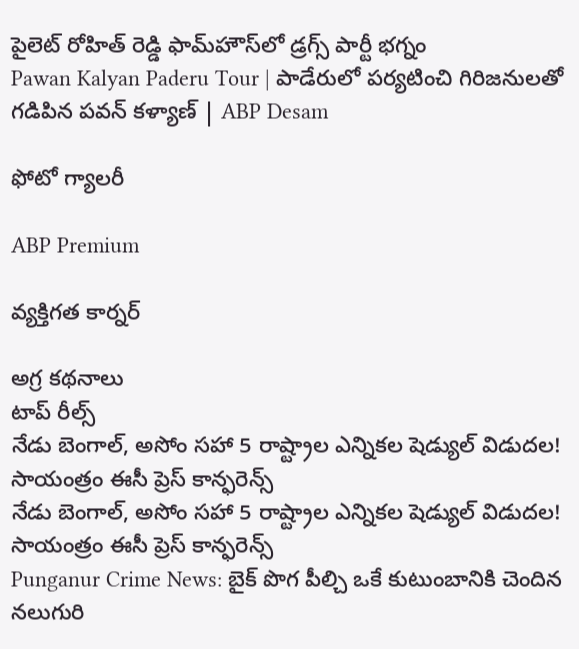పైలెట్ రోహిత్ రెడ్డి ఫామ్‌హౌస్‌లో డ్రగ్స్ పార్టీ భగ్నం
Pawan Kalyan Paderu Tour | పాడేరులో పర్యటించి గిరిజనులతో గడిపిన పవన్ కళ్యాణ్ | ABP Desam

ఫోటో గ్యాలరీ

ABP Premium

వ్యక్తిగత కార్నర్

అగ్ర కథనాలు
టాప్ రీల్స్
నేడు బెంగాల్, అసోం సహా 5 రాష్ట్రాల ఎన్నికల షెడ్యుల్ విడుదల! సాయంత్రం ఈసీ ప్రెస్ కాన్ఫరెన్స్
నేడు బెంగాల్, అసోం సహా 5 రాష్ట్రాల ఎన్నికల షెడ్యుల్ విడుదల! సాయంత్రం ఈసీ ప్రెస్ కాన్ఫరెన్స్
Punganur Crime News: బైక్ పొగ పీల్చి ఒకే కుటుంబానికి చెందిన నలుగురి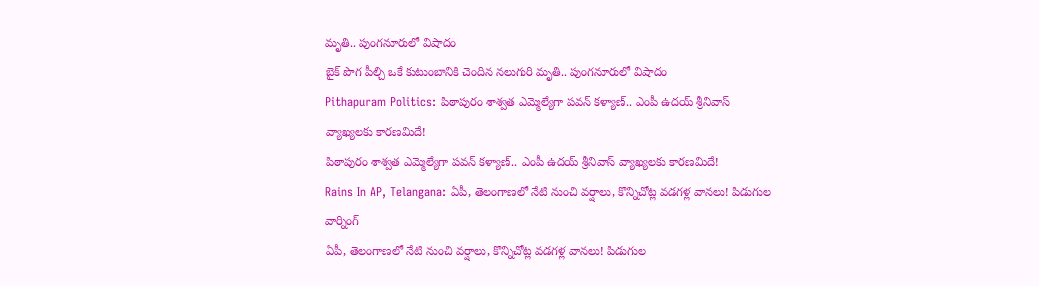మృతి.. పుంగనూరులో విషాదం
బైక్ పొగ పీల్చి ఒకే కుటుంబానికి చెందిన నలుగురి మృతి.. పుంగనూరులో విషాదం
Pithapuram Politics: పిఠాపురం శాశ్వ‌త ఎమ్మెల్యేగా ప‌వ‌న్‌ కళ్యాణ్.. ఎంపీ ఉదయ్ శ్రీనివాస్ వ్యాఖ్యలకు కారణమిదే!
పిఠాపురం శాశ్వ‌త ఎమ్మెల్యేగా ప‌వ‌న్‌ కళ్యాణ్.. ఎంపీ ఉదయ్ శ్రీనివాస్ వ్యాఖ్యలకు కారణమిదే!
Rains In AP, Telangana: ఏపీ, తెలంగాణలో నేటి నుంచి వర్షాలు, కొన్నిచోట్ల వడగళ్ల వానలు! పిడుగుల వార్నింగ్
ఏపీ, తెలంగాణలో నేటి నుంచి వర్షాలు, కొన్నిచోట్ల వడగళ్ల వానలు! పిడుగుల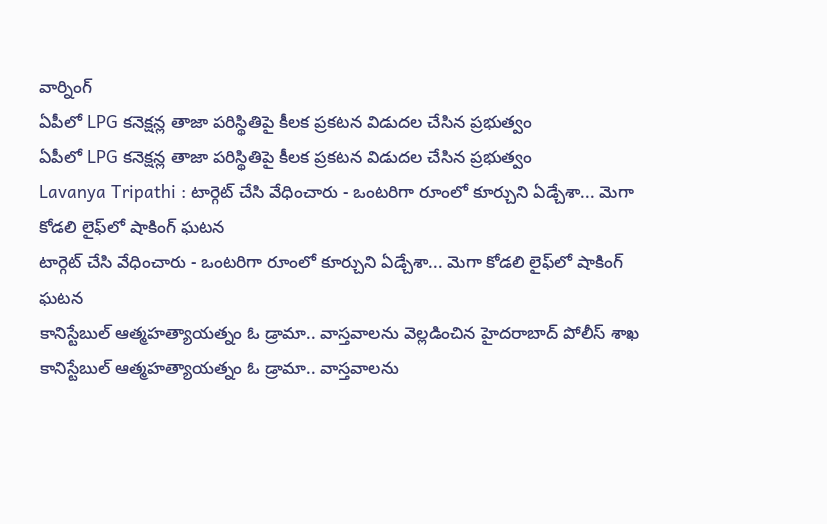వార్నింగ్
ఏపీలో LPG కనెక్షన్ల తాజా పరిస్థితిపై కీలక ప్రకటన విడుదల చేసిన ప్రభుత్వం
ఏపీలో LPG కనెక్షన్ల తాజా పరిస్థితిపై కీలక ప్రకటన విడుదల చేసిన ప్రభుత్వం
Lavanya Tripathi : టార్గెట్ చేసి వేధించారు - ఒంటరిగా రూంలో కూర్చుని ఏడ్చేశా... మెగా కోడలి లైఫ్‌లో షాకింగ్ ఘటన
టార్గెట్ చేసి వేధించారు - ఒంటరిగా రూంలో కూర్చుని ఏడ్చేశా... మెగా కోడలి లైఫ్‌లో షాకింగ్ ఘటన
కానిస్టేబుల్ ఆత్మహత్యాయత్నం ఓ డ్రామా.. వాస్తవాలను వెల్లడించిన హైదరాబాద్ పోలీస్ శాఖ
కానిస్టేబుల్ ఆత్మహత్యాయత్నం ఓ డ్రామా.. వాస్తవాలను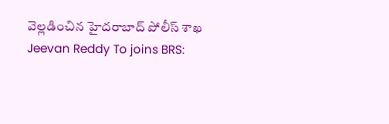వెల్లడించిన హైదరాబాద్ పోలీస్ శాఖ
Jeevan Reddy To joins BRS: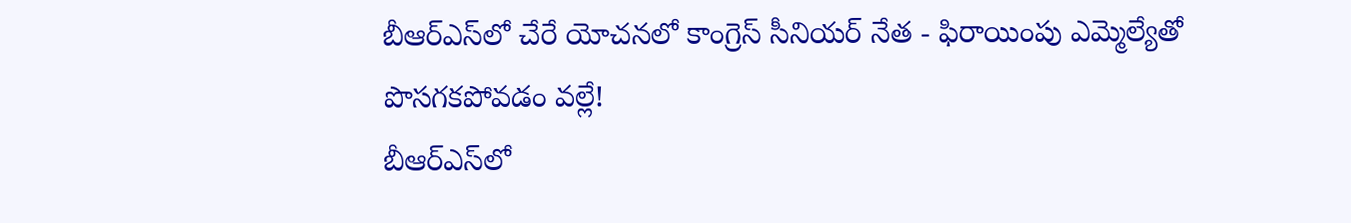బీఆర్ఎస్‌లో చేరే యోచనలో కాంగ్రెస్ సీనియర్ నేత - ఫిరాయింపు ఎమ్మెల్యేతో పొసగకపోవడం వల్లే!
బీఆర్ఎస్‌లో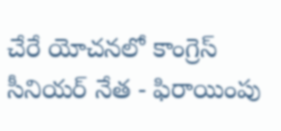చేరే యోచనలో కాంగ్రెస్ సీనియర్ నేత - ఫిరాయింపు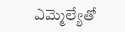ఎమ్మెల్యేతో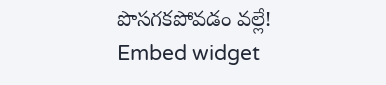పొసగకపోవడం వల్లే!
Embed widget